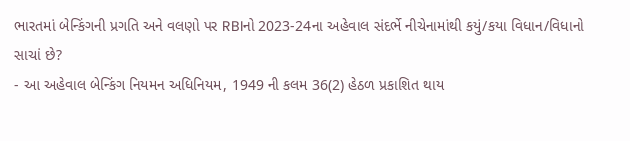ભારતમાં બેન્કિંગની પ્રગતિ અને વલણો પર RBIનો 2023-24ના અહેવાલ સંદર્ભે નીચેનામાંથી કયું/કયા વિધાન/વિધાનો સાચાં છે?
- આ અહેવાલ બેન્કિંગ નિયમન અધિનિયમ, 1949 ની કલમ 36(2) હેઠળ પ્રકાશિત થાય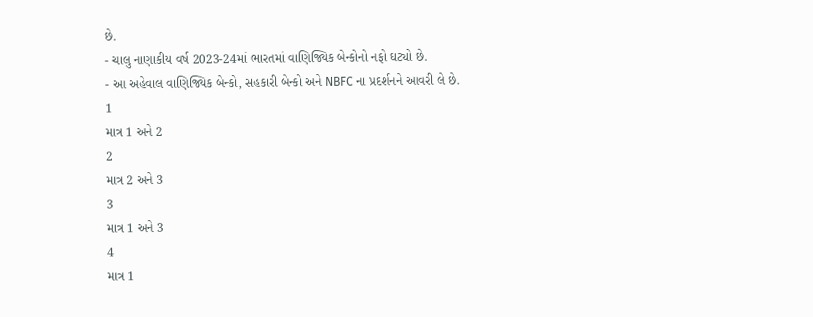છે.
- ચાલુ નાણાકીય વર્ષ 2023-24માં ભારતમાં વાણિજ્યિક બેન્કોનો નફો ઘટ્યો છે.
- આ અહેવાલ વાણિજ્યિક બેન્કો, સહકારી બેન્કો અને NBFC ના પ્રદર્શનને આવરી લે છે.
1
માત્ર 1 અને 2
2
માત્ર 2 અને 3
3
માત્ર 1 અને 3
4
માત્ર 1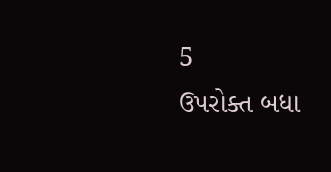5
ઉપરોક્ત બધા